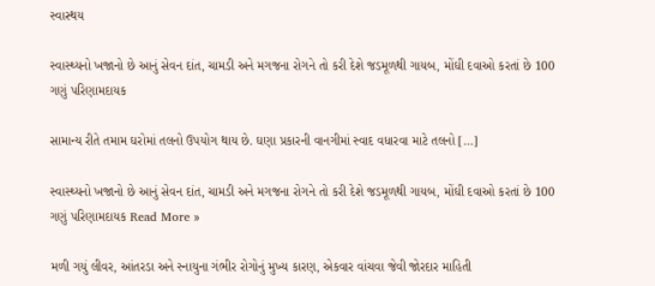સ્વાસ્થય

સ્વાસ્થ્યનો ખજાનો છે આનું સેવન દાંત, ચામડી અને મગજના રોગને તો કરી દેશે જડમૂળથી ગાયબ, મોંઘી દવાઓ કરતાં છે 100 ગણું પરિણામદાયક

સામાન્ય રીતે તમામ ઘરોમાં તલનો ઉપયોગ થાય છે. ઘણા પ્રકારની વાનગીમાં સ્વાદ વધારવા માટે તલનો […]

સ્વાસ્થ્યનો ખજાનો છે આનું સેવન દાંત, ચામડી અને મગજના રોગને તો કરી દેશે જડમૂળથી ગાયબ, મોંઘી દવાઓ કરતાં છે 100 ગણું પરિણામદાયક Read More »

મળી ગયું લીવર, આંતરડા અને સ્નાયુના ગંભીર રોગોનું મુખ્ય કારણ, એકવાર વાંચવા જેવી જોરદાર માહિતી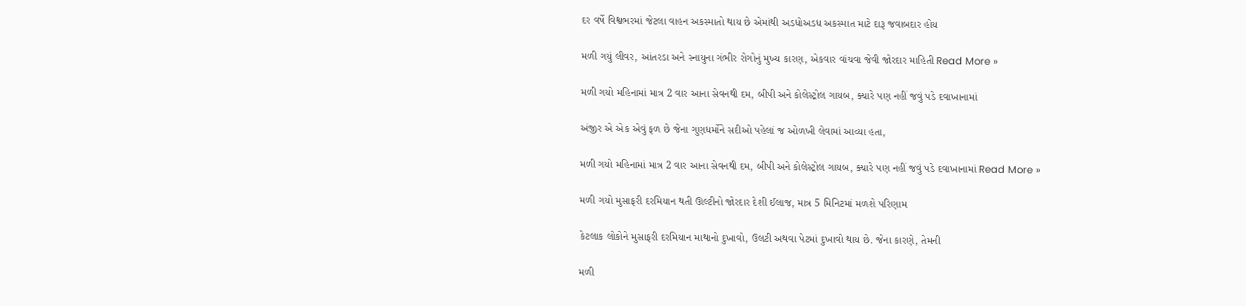દર વર્ષે વિશ્વભરમાં જેટલા વાહન અકસ્માતો થાય છે એમાંથી અડધોઅડધ અકસ્માત માટે દારૂ જવાબદાર હોય

મળી ગયું લીવર, આંતરડા અને સ્નાયુના ગંભીર રોગોનું મુખ્ય કારણ, એકવાર વાંચવા જેવી જોરદાર માહિતી Read More »

મળી ગયો મહિનામાં માત્ર 2 વાર આના સેવનથી દમ, બીપી અને કોલેસ્ટ્રોલ ગાયબ, ક્યારે પણ નહીં જવું પડે દવાખાનામાં

અંજીર એ એક એવું ફળ છે જેના ગુણધર્મોને સદીઓ પહેલાં જ ઓળખી લેવામાં આવ્યા હતા,

મળી ગયો મહિનામાં માત્ર 2 વાર આના સેવનથી દમ, બીપી અને કોલેસ્ટ્રોલ ગાયબ, ક્યારે પણ નહીં જવું પડે દવાખાનામાં Read More »

મળી ગયો મુસાફરી દરમિયાન થતી ઊલ્ટીનો જોરદાર દેશી ઈલાજ, માત્ર 5 મિનિટમાં મળશે પરિણામ

કેટલાક લોકોને મુસાફરી દરમિયાન માથાનો દુખાવો, ઉલટી અથવા પેટમાં દુખાવો થાય છે. જેના કારણે, તેમની

મળી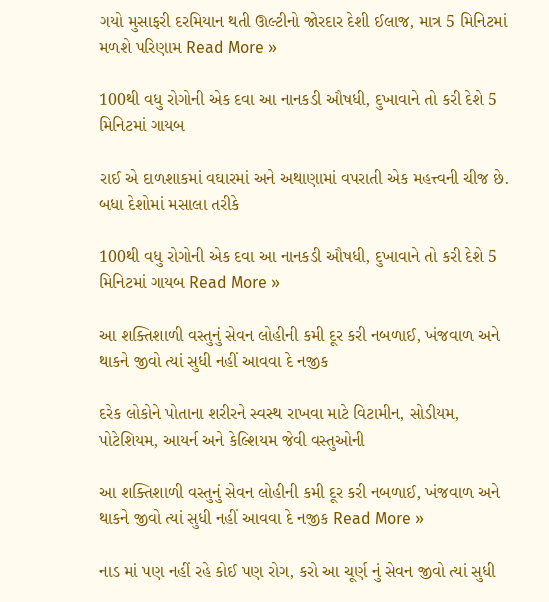ગયો મુસાફરી દરમિયાન થતી ઊલ્ટીનો જોરદાર દેશી ઈલાજ, માત્ર 5 મિનિટમાં મળશે પરિણામ Read More »

100થી વધુ રોગોની એક દવા આ નાનકડી ઔષધી, દુખાવાને તો કરી દેશે 5 મિનિટમાં ગાયબ

રાઈ એ દાળશાકમાં વઘારમાં અને અથાણામાં વપરાતી એક મહત્ત્વની ચીજ છે. બધા દેશોમાં મસાલા તરીકે

100થી વધુ રોગોની એક દવા આ નાનકડી ઔષધી, દુખાવાને તો કરી દેશે 5 મિનિટમાં ગાયબ Read More »

આ શક્તિશાળી વસ્તુનું સેવન લોહીની કમી દૂર કરી નબળાઈ, ખંજવાળ અને થાકને જીવો ત્યાં સુધી નહીં આવવા દે નજીક

દરેક લોકોને પોતાના શરીરને સ્વસ્થ રાખવા માટે વિટામીન, સોડીયમ, પોટેશિયમ, આયર્ન અને કેલ્શિયમ જેવી વસ્તુઓની

આ શક્તિશાળી વસ્તુનું સેવન લોહીની કમી દૂર કરી નબળાઈ, ખંજવાળ અને થાકને જીવો ત્યાં સુધી નહીં આવવા દે નજીક Read More »

નાડ માં પણ નહીં રહે કોઈ પણ રોગ, કરો આ ચૂર્ણ નું સેવન જીવો ત્યાં સુધી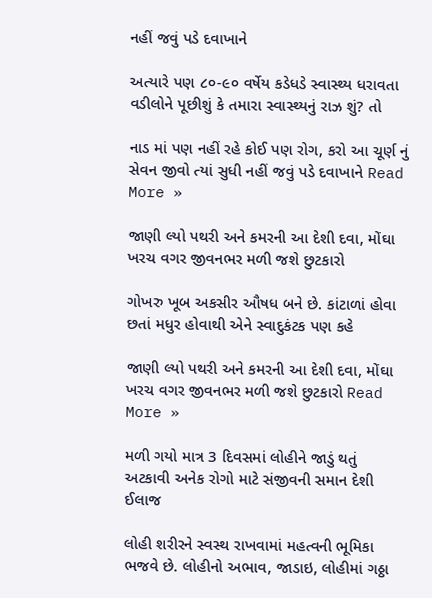નહીં જવું પડે દવાખાને

અત્યારે પણ ૮૦-૯૦ વર્ષેય કડેધડે સ્વાસ્થ્ય ધરાવતા વડીલોને પૂછીશું કે તમારા સ્વાસ્થ્યનું રાઝ શું? તો

નાડ માં પણ નહીં રહે કોઈ પણ રોગ, કરો આ ચૂર્ણ નું સેવન જીવો ત્યાં સુધી નહીં જવું પડે દવાખાને Read More »

જાણી લ્યો પથરી અને કમરની આ દેશી દવા, મોંઘા ખરચ વગર જીવનભર મળી જશે છુટકારો

ગોખરુ ખૂબ અકસીર ઔષધ બને છે. કાંટાળાં હોવા છતાં મધુર હોવાથી એને સ્વાદુકંટક પણ કહે

જાણી લ્યો પથરી અને કમરની આ દેશી દવા, મોંઘા ખરચ વગર જીવનભર મળી જશે છુટકારો Read More »

મળી ગયો માત્ર 3 દિવસમાં લોહીને જાડું થતું અટકાવી અનેક રોગો માટે સંજીવની સમાન દેશી ઈલાજ

લોહી શરીરને સ્વસ્થ રાખવામાં મહત્વની ભૂમિકા ભજવે છે. લોહીનો અભાવ, જાડાઇ, લોહીમાં ગઠ્ઠા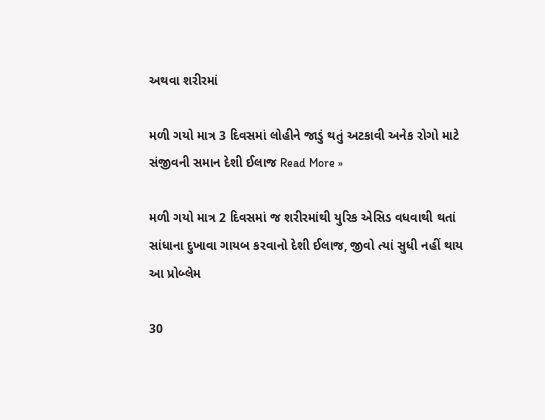અથવા શરીરમાં

મળી ગયો માત્ર 3 દિવસમાં લોહીને જાડું થતું અટકાવી અનેક રોગો માટે સંજીવની સમાન દેશી ઈલાજ Read More »

મળી ગયો માત્ર 2 દિવસમાં જ શરીરમાંથી યુરિક એસિડ વધવાથી થતાં સાંધાના દુખાવા ગાયબ કરવાનો દેશી ઈલાજ, જીવો ત્યાં સુધી નહીં થાય આ પ્રોબ્લેમ

30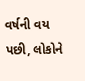વર્ષની વય પછી, લોકોને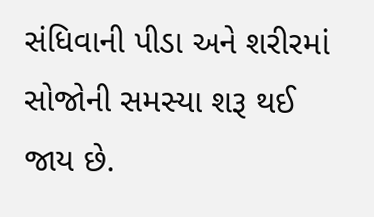સંધિવાની પીડા અને શરીરમાં સોજોની સમસ્યા શરૂ થઈ જાય છે.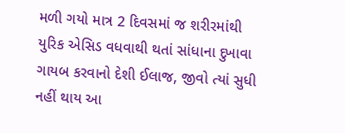મળી ગયો માત્ર 2 દિવસમાં જ શરીરમાંથી યુરિક એસિડ વધવાથી થતાં સાંધાના દુખાવા ગાયબ કરવાનો દેશી ઈલાજ, જીવો ત્યાં સુધી નહીં થાય આ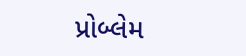પ્રોબ્લેમ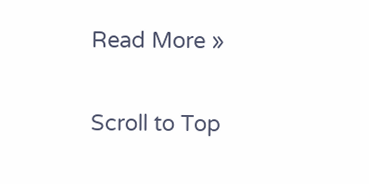Read More »

Scroll to Top